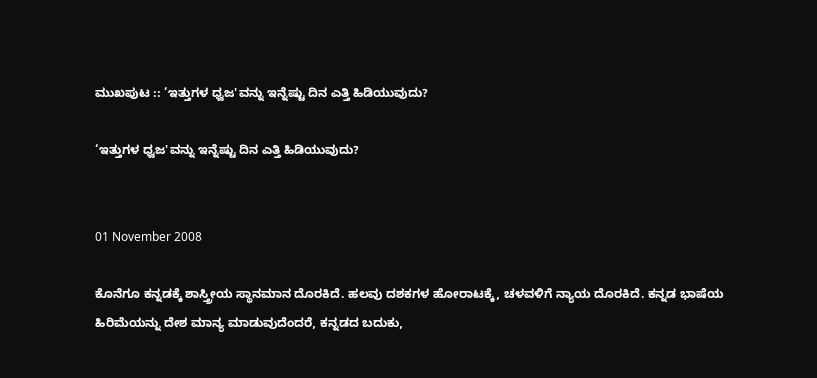ಮುಖಪುಟ :: ‘ಇತ್ತುಗಳ ಧ್ವಜ'ವನ್ನು ಇನ್ನೆಷ್ಟು ದಿನ ಎತ್ತಿ ಹಿಡಿಯುವುದು?

‘ಇತ್ತುಗಳ ಧ್ವಜ'ವನ್ನು ಇನ್ನೆಷ್ಟು ದಿನ ಎತ್ತಿ ಹಿಡಿಯುವುದು?


01 November 2008

ಕೊನೆಗೂ ಕನ್ನಡಕ್ಕೆ ಶಾಸ್ತ್ರೀಯ ಸ್ಥಾನಮಾನ ದೊರಕಿದೆ. ಹಲವು ದಶಕಗಳ ಹೋರಾಟಕ್ಕೆ, ಚಳವಳಿಗೆ ನ್ಯಾಯ ದೊರಕಿದೆ. ಕನ್ನಡ ಭಾಷೆಯ ಹಿರಿಮೆಯನ್ನು ದೇಶ ಮಾನ್ಯ ಮಾಡುವುದೆಂದರೆ, ಕನ್ನಡದ ಬದುಕು,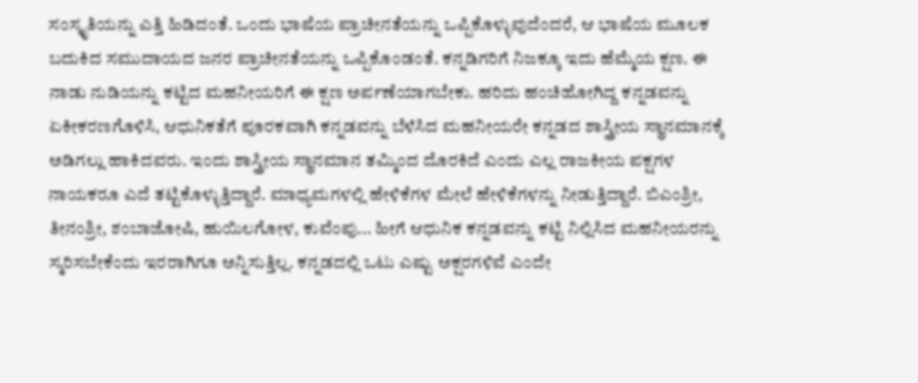ಸಂಸ್ಕೃತಿಯನ್ನು ಎತ್ತಿ ಹಿಡಿದಂತೆ. ಒಂದು ಭಾಷೆಯ ಪ್ರಾಚೀನತೆಯನ್ನು ಒಪ್ಪಿಕೊಳ್ಳುವುದೆಂದರೆ, ಆ ಭಾಷೆಯ ಮೂಲಕ ಬದುಕಿದ ಸಮುದಾಯದ ಜನರ ಪ್ರಾಚೀನತೆಯನ್ನು ಒಪ್ಪಿಕೊಂಡಂತೆ. ಕನ್ನಡಿಗರಿಗೆ ನಿಜಕ್ಕೂ ಇದು ಹೆಮ್ಮೆಯ ಕ್ಷಣ. ಈ ನಾಡು ನುಡಿಯನ್ನು ಕಟ್ಟಿದ ಮಹನೀಯರಿಗೆ ಈ ಕ್ಷಣ ಅರ್ಪಣೆಯಾಗಬೇಕು. ಹರಿದು ಹಂಚಿಹೋಗಿದ್ದ ಕನ್ನಡವನ್ನು ಏಕೀಕರಣಗೊಳಿಸಿ, ಆಧುನಿಕತೆಗೆ ಪೂರಕವಾಗಿ ಕನ್ನಡವನ್ನು ಬೆಳೆಸಿದ ಮಹನೀಯರೇ ಕನ್ನಡದ ಶಾಸ್ತ್ರೀಯ ಸ್ಥಾನಮಾನಕ್ಕೆ ಅಡಿಗಲ್ಲು ಹಾಕಿದವರು. ಇಂದು ಶಾಸ್ತ್ರೀಯ ಸ್ಥಾನಮಾನ ತಮ್ಮಿಂದ ದೊರಕಿದೆ ಎಂದು ಎಲ್ಲ ರಾಜಕೀಯ ಪಕ್ಷಗಳ ನಾಯಕರೂ ಎದೆ ತಟ್ಟಿಕೊಳ್ಳುತ್ತಿದ್ದಾರೆ. ಮಾಧ್ಯಮಗಳಲ್ಲಿ ಹೇಳಿಕೆಗಳ ಮೇಲೆ ಹೇಳಿಕೆಗಳನ್ನು ನೀಡುತ್ತಿದ್ದಾರೆ. ಬಿಎಂಶ್ರೀ, ತೀನಂಶ್ರೀ, ಶಂಬಾಜೋಷಿ, ಹುಯಿಲಗೋಳ, ಕುವೆಂಪು... ಹೀಗೆ ಆಧುನಿಕ ಕನ್ನಡವನ್ನು ಕಟ್ಟಿ ನಿಲ್ಲಿಸಿದ ಮಹನೀಯರನ್ನು ಸ್ಮರಿಸಬೇಕೆಂದು ಇರರಾಗಿಗೂ ಅನ್ನಿಸುತ್ತಿಲ್ಲ. ಕನ್ನಡದಲ್ಲಿ ಒಟು ಎಷ್ಟು ಅಕ್ಷರಗಳಿವೆ ಎಂದೇ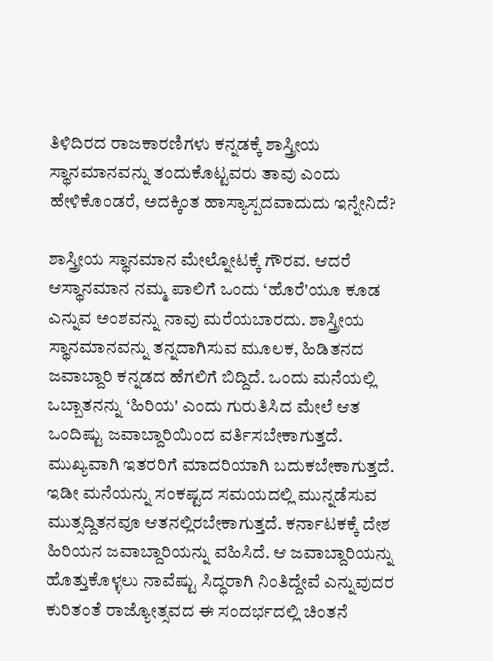ತಿಳಿದಿರದ ರಾಜಕಾರಣಿಗಳು ಕನ್ನಡಕ್ಕೆ ಶಾಸ್ತ್ರೀಯ ಸ್ಥಾನಮಾನವನ್ನು ತಂದುಕೊಟ್ಟವರು ತಾವು ಎಂದು ಹೇಳಿಕೊಂಡರೆ, ಅದಕ್ಕಿಂತ ಹಾಸ್ಯಾಸ್ಪದವಾದುದು ಇನ್ನೇನಿದೆ?

ಶಾಸ್ತ್ರೀಯ ಸ್ಥಾನಮಾನ ಮೇಲ್ನೋಟಕ್ಕೆ ಗೌರವ. ಆದರೆ ಆಸ್ಥಾನಮಾನ ನಮ್ಮ ಪಾಲಿಗೆ ಒಂದು ‘ಹೊರೆ'ಯೂ ಕೂಡ ಎನ್ನುವ ಅಂಶವನ್ನು ನಾವು ಮರೆಯಬಾರದು. ಶಾಸ್ತ್ರೀಯ ಸ್ಥಾನಮಾನವನ್ನು ತನ್ನದಾಗಿಸುವ ಮೂಲಕ, ಹಿಡಿತನದ ಜವಾಬ್ದಾರಿ ಕನ್ನಡದ ಹೆಗಲಿಗೆ ಬಿದ್ದಿದೆ. ಒಂದು ಮನೆಯಲ್ಲಿ ಒಬ್ಬಾತನನ್ನು ‘ಹಿರಿಯ' ಎಂದು ಗುರುತಿಸಿದ ಮೇಲೆ ಆತ ಒಂದಿಷ್ಟು ಜವಾಬ್ದಾರಿಯಿಂದ ವರ್ತಿಸಬೇಕಾಗುತ್ತದೆ. ಮುಖ್ಯವಾಗಿ ಇತರರಿಗೆ ಮಾದರಿಯಾಗಿ ಬದುಕಬೇಕಾಗುತ್ತದೆ. ಇಡೀ ಮನೆಯನ್ನು ಸಂಕಷ್ಟದ ಸಮಯದಲ್ಲಿ ಮುನ್ನಡೆಸುವ ಮುತ್ಸದ್ದಿತನವೂ ಆತನಲ್ಲಿರಬೇಕಾಗುತ್ತದೆ. ಕರ್ನಾಟಕಕ್ಕೆ ದೇಶ ಹಿರಿಯನ ಜವಾಬ್ದಾರಿಯನ್ನು ವಹಿಸಿದೆ. ಆ ಜವಾಬ್ದಾರಿಯನ್ನು ಹೊತ್ತುಕೊಳ್ಳಲು ನಾವೆಷ್ಟು ಸಿದ್ಧರಾಗಿ ನಿಂತಿದ್ದೇವೆ ಎನ್ನುವುದರ ಕುರಿತಂತೆ ರಾಜ್ಯೋತ್ಸವದ ಈ ಸಂದರ್ಭದಲ್ಲಿ ಚಿಂತನೆ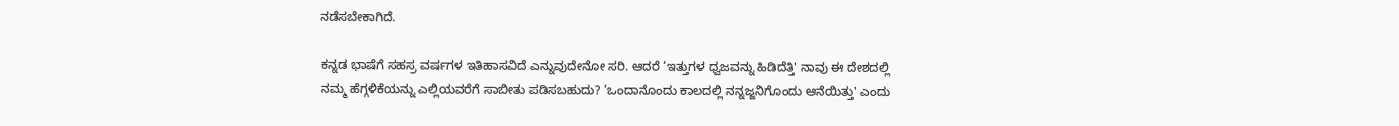ನಡೆಸಬೇಕಾಗಿದೆ.

ಕನ್ನಡ ಭಾಷೆಗೆ ಸಹಸ್ರ ವರ್ಷಗಳ ಇತಿಹಾಸವಿದೆ ಎನ್ನುವುದೇನೋ ಸರಿ. ಆದರೆ ‘ಇತ್ತುಗಳ ಧ್ವಜವನ್ನು ಹಿಡಿದೆತ್ತಿ' ನಾವು ಈ ದೇಶದಲ್ಲಿ ನಮ್ಮ ಹೆಗ್ಗಳಿಕೆಯನ್ನು ಎಲ್ಲಿಯವರೆಗೆ ಸಾಬೀತು ಪಡಿಸಬಹುದು? ‘ಒಂದಾನೊಂದು ಕಾಲದಲ್ಲಿ ನನ್ನಜ್ಜನಿಗೊಂದು ಆನೆಯಿತ್ತು' ಎಂದು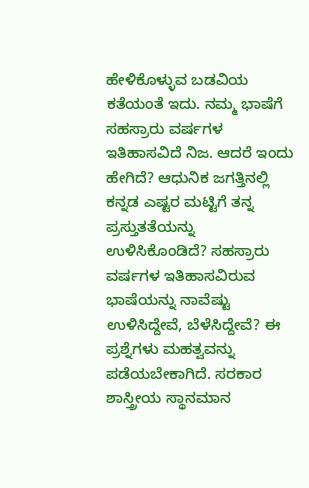ಹೇಳಿಕೊಳ್ಳುವ ಬಡವಿಯ ಕತೆಯಂತೆ ಇದು. ನಮ್ಮ ಭಾಷೆಗೆ ಸಹಸ್ರಾರು ವರ್ಷಗಳ ಇತಿಹಾಸವಿದೆ ನಿಜ. ಆದರೆ ಇಂದು ಹೇಗಿದೆ? ಆಧುನಿಕ ಜಗತ್ತಿನಲ್ಲಿ ಕನ್ನಡ ಎಷ್ಟರ ಮಟ್ಟಿಗೆ ತನ್ನ ಪ್ರಸ್ತುತತೆಯನ್ನು ಉಳಿಸಿಕೊಂಡಿದೆ? ಸಹಸ್ರಾರು ವರ್ಷಗಳ ಇತಿಹಾಸವಿರುವ ಭಾಷೆಯನ್ನು ನಾವೆಷ್ಟು ಉಳಿಸಿದ್ದೇವೆ, ಬೆಳೆಸಿದ್ದೇವೆ? ಈ ಪ್ರಶ್ನೆಗಳು ಮಹತ್ವವನ್ನು ಪಡೆಯಬೇಕಾಗಿದೆ. ಸರಕಾರ ಶಾಸ್ತ್ರೀಯ ಸ್ಥಾನಮಾನ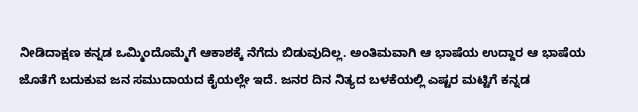ನೀಡಿದಾಕ್ಷಣ ಕನ್ನಡ ಒಮ್ಮಿಂದೊಮ್ಮೆಗೆ ಆಕಾಶಕ್ಕೆ ನೆಗೆದು ಬಿಡುವುದಿಲ್ಲ. ಅಂತಿಮವಾಗಿ ಆ ಭಾಷೆಯ ಉದ್ದಾರ ಆ ಭಾಷೆಯ ಜೊತೆಗೆ ಬದುಕುವ ಜನ ಸಮುದಾಯದ ಕೈಯಲ್ಲೇ ಇದೆ. ಜನರ ದಿನ ನಿತ್ಯದ ಬಳಕೆಯಲ್ಲಿ ಎಷ್ಟರ ಮಟ್ಟಿಗೆ ಕನ್ನಡ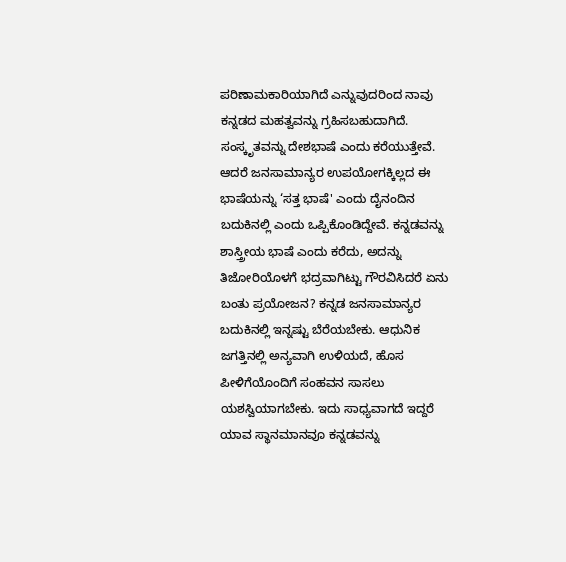ಪರಿಣಾಮಕಾರಿಯಾಗಿದೆ ಎನ್ನುವುದರಿಂದ ನಾವು ಕನ್ನಡದ ಮಹತ್ವವನ್ನು ಗ್ರಹಿಸಬಹುದಾಗಿದೆ. ಸಂಸ್ಕೃತವನ್ನು ದೇಶಭಾಷೆ ಎಂದು ಕರೆಯುತ್ತೇವೆ. ಆದರೆ ಜನಸಾಮಾನ್ಯರ ಉಪಯೋಗಕ್ಕಿಲ್ಲದ ಈ ಭಾಷೆಯನ್ನು ‘ಸತ್ತ ಭಾಷೆ' ಎಂದು ದೈನಂದಿನ ಬದುಕಿನಲ್ಲಿ ಎಂದು ಒಪ್ಪಿಕೊಂಡಿದ್ದೇವೆ. ಕನ್ನಡವನ್ನು ಶಾಸ್ತ್ರೀಯ ಭಾಷೆ ಎಂದು ಕರೆದು, ಅದನ್ನು ತಿಜೋರಿಯೊಳಗೆ ಭದ್ರವಾಗಿಟ್ಟು ಗೌರವಿಸಿದರೆ ಏನು ಬಂತು ಪ್ರಯೋಜನ? ಕನ್ನಡ ಜನಸಾಮಾನ್ಯರ ಬದುಕಿನಲ್ಲಿ ಇನ್ನಷ್ಟು ಬೆರೆಯಬೇಕು. ಆಧುನಿಕ ಜಗತ್ತಿನಲ್ಲಿ ಅನ್ಯವಾಗಿ ಉಳಿಯದೆ, ಹೊಸ ಪೀಳಿಗೆಯೊಂದಿಗೆ ಸಂಹವನ ಸಾಸಲು ಯಶಸ್ವಿಯಾಗಬೇಕು. ಇದು ಸಾಧ್ಯವಾಗದೆ ಇದ್ದರೆ ಯಾವ ಸ್ಥಾನಮಾನವೂ ಕನ್ನಡವನ್ನು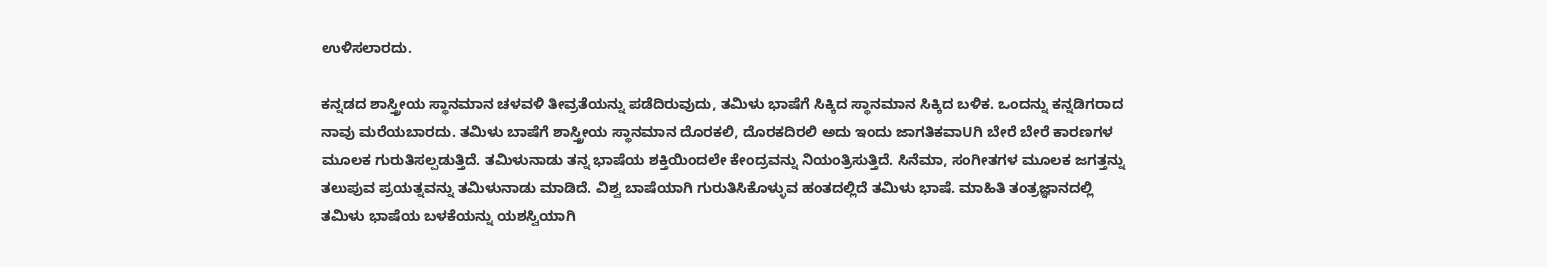ಉಳಿಸಲಾರದು.

ಕನ್ನಡದ ಶಾಸ್ತ್ರೀಯ ಸ್ಥಾನಮಾನ ಚಳವಳಿ ತೀವ್ರತೆಯನ್ನು ಪಡೆದಿರುವುದು, ತಮಿಳು ಭಾಷೆಗೆ ಸಿಕ್ಕಿದ ಸ್ಥಾನಮಾನ ಸಿಕ್ಕಿದ ಬಳಿಕ. ಒಂದನ್ನು ಕನ್ನಡಿಗರಾದ ನಾವು ಮರೆಯಬಾರದು. ತಮಿಳು ಬಾಷೆಗೆ ಶಾಸ್ತ್ರೀಯ ಸ್ಥಾನಮಾನ ದೊರಕಲಿ, ದೊರಕದಿರಲಿ ಅದು ಇಂದು ಜಾಗತಿಕವಾUಗಿ ಬೇರೆ ಬೇರೆ ಕಾರಣಗಳ ಮೂಲಕ ಗುರುತಿಸಲ್ಪಡುತ್ತಿದೆ. ತಮಿಳುನಾಡು ತನ್ನ ಭಾಷೆಯ ಶಕ್ತಿಯಿಂದಲೇ ಕೇಂದ್ರವನ್ನು ನಿಯಂತ್ರಿಸುತ್ತಿದೆ. ಸಿನೆಮಾ, ಸಂಗೀತಗಳ ಮೂಲಕ ಜಗತ್ತನ್ನು ತಲುಪುವ ಪ್ರಯತ್ನವನ್ನು ತಮಿಳುನಾಡು ಮಾಡಿದೆ. ವಿಶ್ವ ಬಾಷೆಯಾಗಿ ಗುರುತಿಸಿಕೊಳ್ಳುವ ಹಂತದಲ್ಲಿದೆ ತಮಿಳು ಭಾಷೆ. ಮಾಹಿತಿ ತಂತ್ರಜ್ಞಾನದಲ್ಲಿ ತಮಿಳು ಭಾಷೆಯ ಬಳಕೆಯನ್ನು ಯಶಸ್ವಿಯಾಗಿ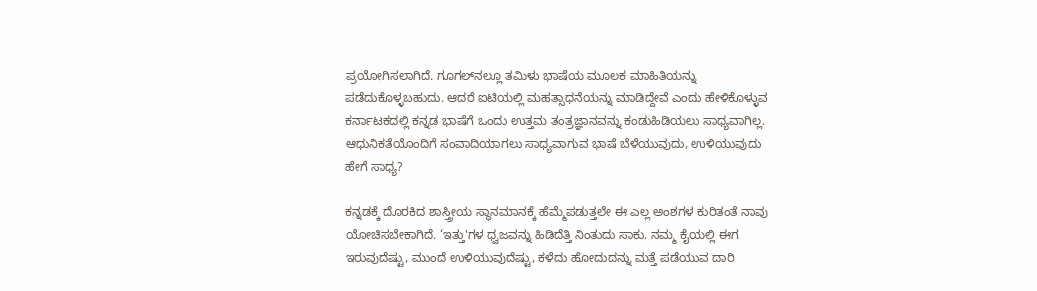ಪ್ರಯೋಗಿಸಲಾಗಿದೆ. ಗೂಗಲ್‌ನಲ್ಲೂ ತಮಿಳು ಭಾಷೆಯ ಮೂಲಕ ಮಾಹಿತಿಯನ್ನು ಪಡೆದುಕೊಳ್ಳಬಹುದು. ಆದರೆ ಐಟಿಯಲ್ಲಿ ಮಹತ್ಸಾಧನೆಯನ್ನು ಮಾಡಿದ್ದೇವೆ ಎಂದು ಹೇಳಿಕೊಳ್ಳುವ ಕರ್ನಾಟಕದಲ್ಲಿ ಕನ್ನಡ ಭಾಷೆಗೆ ಒಂದು ಉತ್ತಮ ತಂತ್ರಜ್ಞಾನವನ್ನು ಕಂಡುಹಿಡಿಯಲು ಸಾಧ್ಯವಾಗಿಲ್ಲ. ಆಧುನಿಕತೆಯೊಂದಿಗೆ ಸಂವಾದಿಯಾಗಲು ಸಾಧ್ಯವಾಗುವ ಭಾಷೆ ಬೆಳೆಯುವುದು, ಉಳಿಯುವುದು ಹೇಗೆ ಸಾಧ್ಯ?

ಕನ್ನಡಕ್ಕೆ ದೊರಕಿದ ಶಾಸ್ತ್ರೀಯ ಸ್ಥಾನಮಾನಕ್ಕೆ ಹೆಮ್ಮೆಪಡುತ್ತಲೇ ಈ ಎಲ್ಲ ಅಂಶಗಳ ಕುರಿತಂತೆ ನಾವು ಯೋಚಿಸಬೇಕಾಗಿದೆ. ‘ಇತ್ತು'ಗಳ ಧ್ವಜವನ್ನು ಹಿಡಿದೆತ್ತಿ ನಿಂತುದು ಸಾಕು. ನಮ್ಮ ಕೈಯಲ್ಲಿ ಈಗ ಇರುವುದೆಷ್ಟು, ಮುಂದೆ ಉಳಿಯುವುದೆಷ್ಟು, ಕಳೆದು ಹೋದುದನ್ನು ಮತ್ತೆ ಪಡೆಯುವ ದಾರಿ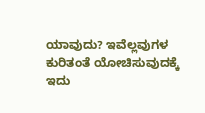ಯಾವುದು? ಇವೆಲ್ಲವುಗಳ ಕುರಿತಂತೆ ಯೋಚಿಸುವುದಕ್ಕೆ ಇದು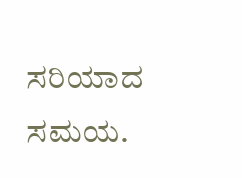ಸರಿಯಾದ ಸಮಯ.